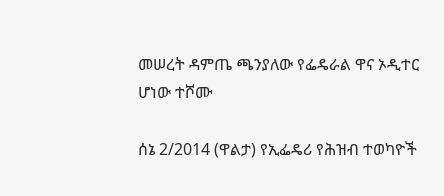መሠረት ዳምጤ ጫንያለው የፌዴራል ዋና ኦዲተር ሆነው ተሾሙ

ሰኔ 2/2014 (ዋልታ) የኢፌዴሪ የሕዝብ ተወካዮች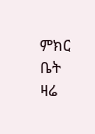ምክር ቤት ዛሬ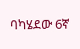ባካሄደው 6ኛ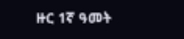ዙር 1ኛ ዓመት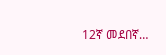12ኛ መደበኛ…